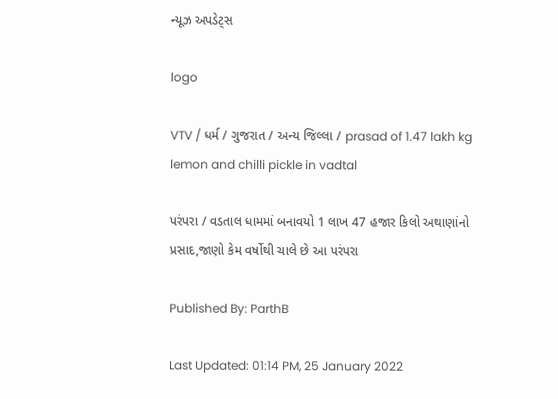ન્યૂઝ અપડેટ્સ

logo

VTV / ધર્મ / ગુજરાત / અન્ય જિલ્લા / prasad of 1.47 lakh kg lemon and chilli pickle in vadtal

પરંપરા / વડતાલ ધામમાં બનાવયો 1 લાખ 47 હજાર કિલો અથાણાંનો પ્રસાદ,જાણો કેમ વર્ષોથી ચાલે છે આ પરંપરા

Published By: ParthB

Last Updated: 01:14 PM, 25 January 2022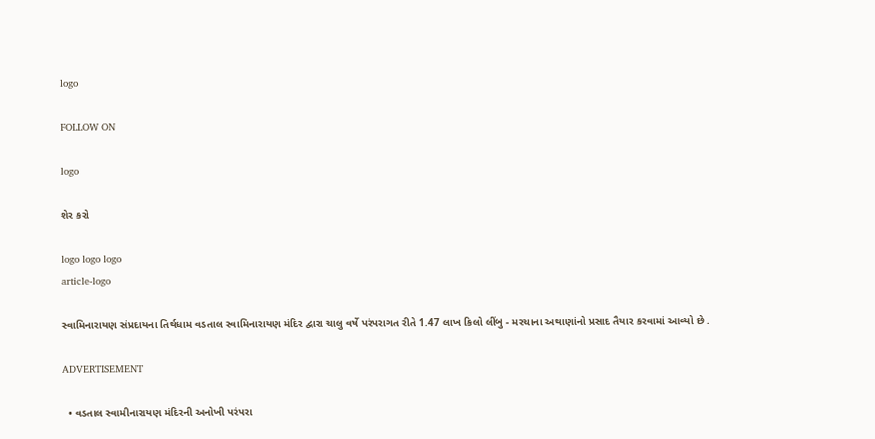logo

FOLLOW ON

logo

શેર કરો

logo logo logo
article-logo

સ્વામિનારાયણ સંપ્રદાયના તિર્થધામ વડતાલ સ્વામિનારાયણ મંદિર દ્વારા ચાલુ વર્ષે પરંપરાગત રીતે 1.47 લાખ કિલો લીંબુ - મરચાના અથાણાંનો પ્રસાદ તૈયાર કરવામાં આવ્યો છે .

ADVERTISEMENT

  • વડતાલ સ્વામીનારાયણ મંદિરની અનોખી પરંપરા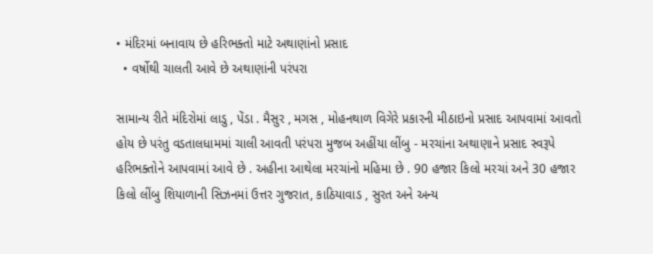• મંદિરમાં બનાવાય છે હરિભક્તો માટે અથાણાંનો પ્રસાદ
  • વર્ષોથી ચાલતી આવે છે અથાણાંની પરંપરા

સામાન્ય રીતે મંદિરોમાં લાડુ , પેંડા . મૈસુર , મગસ , મોહનથાળ વિગેરે પ્રકારની મીઠાઇનો પ્રસાદ આપવામાં આવતો હોય છે પરંતુ વડતાલધામમાં ચાલી આવતી પરંપરા મુજબ અહીંયા લીંબુ - મરચાંના અથાણાને પ્રસાદ સ્વરૂપે હરિભક્તોને આપવામાં આવે છે . અહીના આથેલા મરચાંનો મહિમા છે . 90 હજાર કિલો મરચાં અને 30 હજાર કિલો લીંબુ શિયાળાની સિઝનમાં ઉત્તર ગુજરાત, કાઠિયાવાડ , સુરત અને અન્ય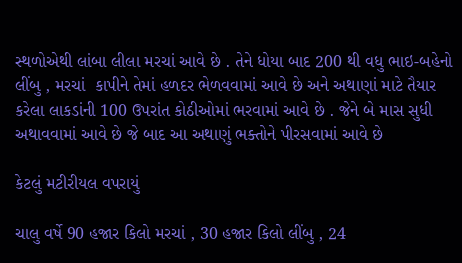સ્થળોએથી લાંબા લીલા મરચાં આવે છે . તેને ધોયા બાદ 200 થી વધુ ભાઇ-બહેનો લીંબુ , મરચાં  કાપીને તેમાં હળદર ભેળવવામાં આવે છે અને અથાણાં માટે તૈયાર કરેલા લાકડાંની 100 ઉપરાંત કોઠીઓમાં ભરવામાં આવે છે . જેને બે માસ સુધી અથાવવામાં આવે છે જે બાદ આ અથાણું ભક્તોને પીરસવામાં આવે છે

કેટલું મટીરીયલ વપરાયું

ચાલુ વર્ષે 90 હજાર કિલો મરચાં , 30 હજાર કિલો લીંબુ , 24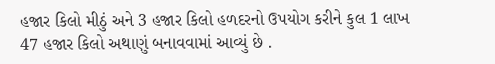હજાર કિલો મીઠું અને 3 હજાર કિલો હળદરનો ઉપયોગ કરીને કુલ 1 લાખ 47 હજાર કિલો અથાણું બનાવવામાં આવ્યું છે .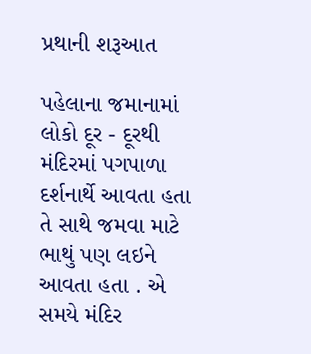પ્રથાની શરૂઆત

પહેલાના જમાનામાં લોકો દૂર - દૂરથી મંદિરમાં પગપાળા દર્શનાર્થે આવતા હતા તે સાથે જમવા માટે ભાથું પણ લઇને આવતા હતા . એ સમયે મંદિર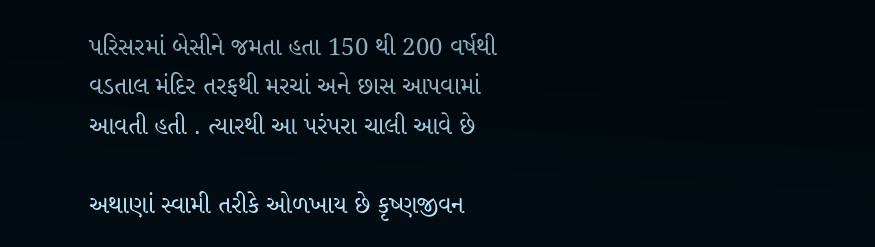પરિસરમાં બેસીને જમતા હતા 150 થી 200 વર્ષથી વડતાલ મંદિર તરફથી મરચાં અને છાસ આપવામાં આવતી હતી . ત્યારથી આ પરંપરા ચાલી આવે છે

અથાણાં સ્વામી તરીકે ઓળખાય છે કૃષ્ણજીવન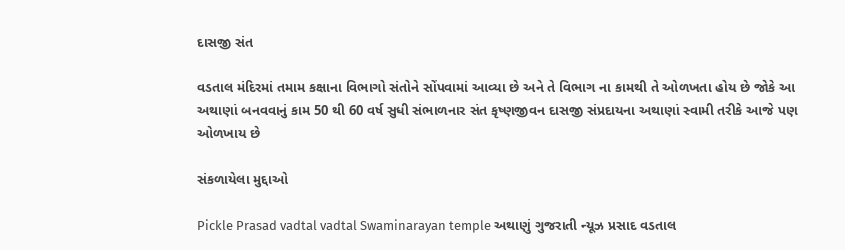દાસજી સંત

વડતાલ મંદિરમાં તમામ કક્ષાના વિભાગો સંતોને સોંપવામાં આવ્યા છે અને તે વિભાગ ના કામથી તે ઓળખતા હોય છે જોકે આ અથાણાં બનવવાનું કામ 50 થી 60 વર્ષ સુધી સંભાળનાર સંત કૃષ્ણજીવન દાસજી સંપ્રદાયના અથાણાં સ્વામી તરીકે આજે પણ ઓળખાય છે

સંકળાયેલા મુદ્દાઓ

Pickle Prasad vadtal vadtal Swaminarayan temple અથાણું ગુજરાતી ન્યૂઝ પ્રસાદ વડતાલ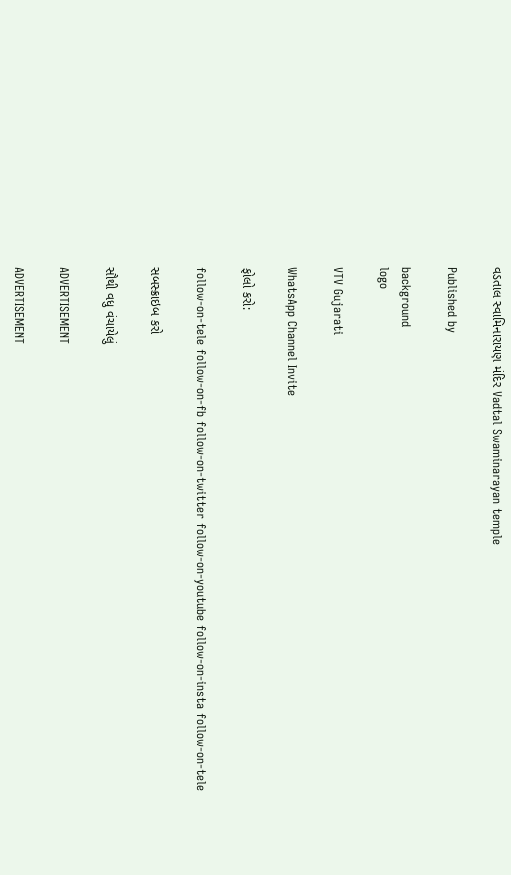વડતાલ સ્વામિનારાયણ મંદિર Vadtal Swaminarayan temple

Published by

background
logo

VTV Gujarati

WhatsApp Channel Invite

ફોલો કરો:

follow-on-tele follow-on-fb follow-on-twitter follow-on-youtube follow-on-insta follow-on-tele

સબસ્ક્રાઇબ કરો

સૌથી વધુ વંચાયેલું

ADVERTISEMENT

ADVERTISEMENT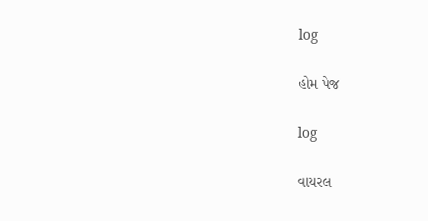log

હોમ પેજ

log

વાયરલ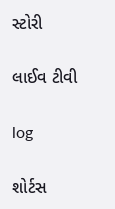સ્ટોરી

લાઈવ ટીવી

log

શોર્ટસ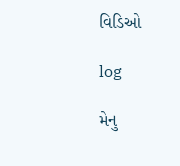વિડિઓ

log

મેનુ